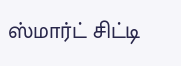ஸ்மார்ட் சிட்டி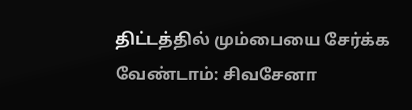திட்டத்தில் மும்பையை சேர்க்க வேண்டாம்: சிவசேனா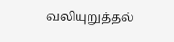வலியுறுத்தல்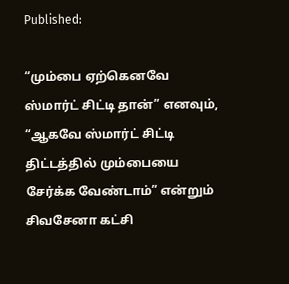Published:

“மும்பை ஏற்கெனவே ஸ்மார்ட் சிட்டி தான்” எனவும், “ஆகவே ஸ்மார்ட் சிட்டி திட்டத்தில் மும்பையை சேர்க்க வேண்டாம்” என்றும் சிவசேனா கட்சி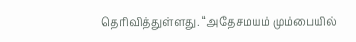தெரிவித்துள்ளது. “அதேசமயம் மும்பையில்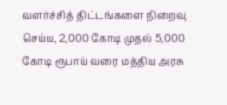வளர்ச்சித் திட்டங்களை நிறைவு செய்ய, 2,000 கோடி முதல் 5,000 கோடி ரூபாய் வரை மத்திய அரசு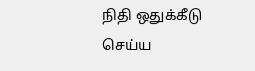நிதி ஒதுக்கீடு செய்ய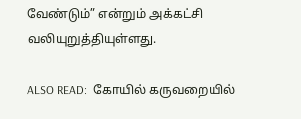வேண்டும்” என்றும் அக்கட்சி வலியுறுத்தியுள்ளது.

ALSO READ:  கோயில் கருவறையில்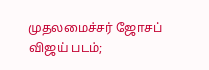முதலமைச்சர் ஜோசப் விஜய் படம்;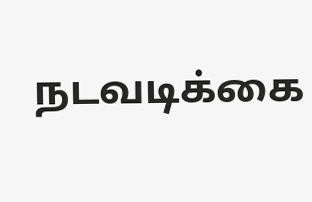நடவடிக்கை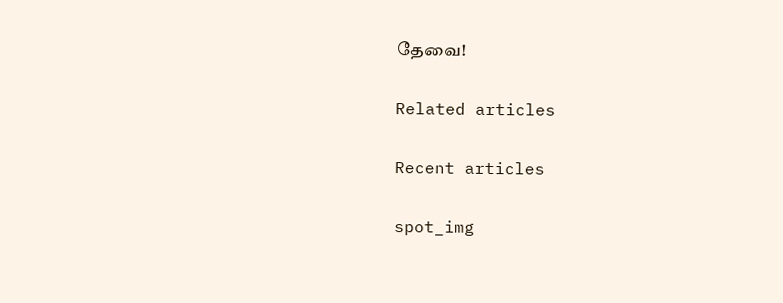தேவை!

Related articles

Recent articles

spot_img